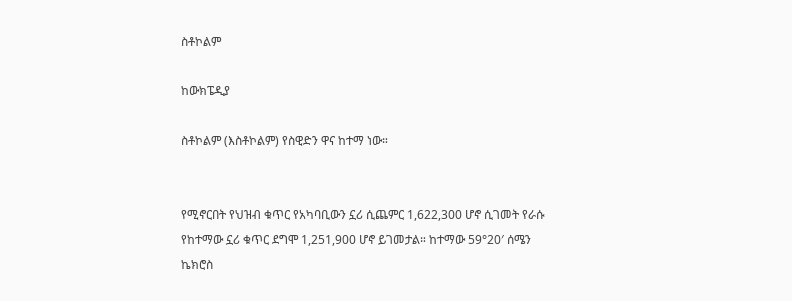ስቶኮልም

ከውክፔዲያ

ስቶኮልም (እስቶኮልም) የስዊድን ዋና ከተማ ነው።


የሚኖርበት የህዝብ ቁጥር የአካባቢውን ኗሪ ሲጨምር 1,622,300 ሆኖ ሲገመት የራሱ የከተማው ኗሪ ቁጥር ደግሞ 1,251,900 ሆኖ ይገመታል። ከተማው 59°20′ ሰሜን ኬክሮስ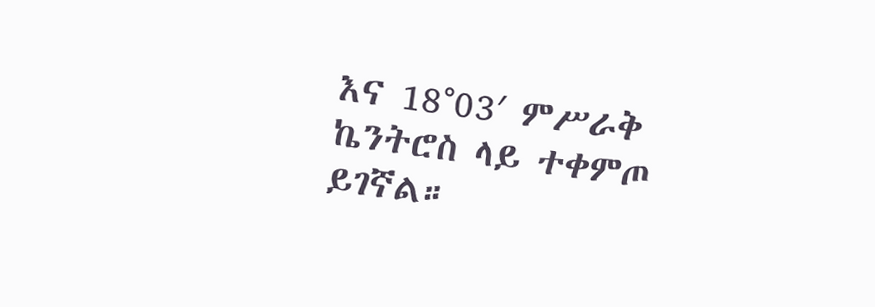እና 18°03′ ምሥራቅ ኬንትሮስ ላይ ተቀምጦ ይገኛል።